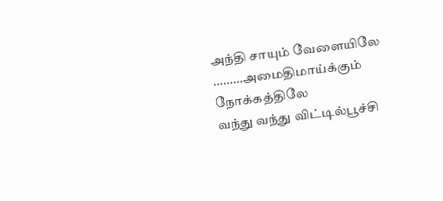அந்தி சாயும் வேளையிலே
………அமைதிமாய்க்கும் நோக்கத்திலே
வந்து வந்து விட்டில்பூச்சி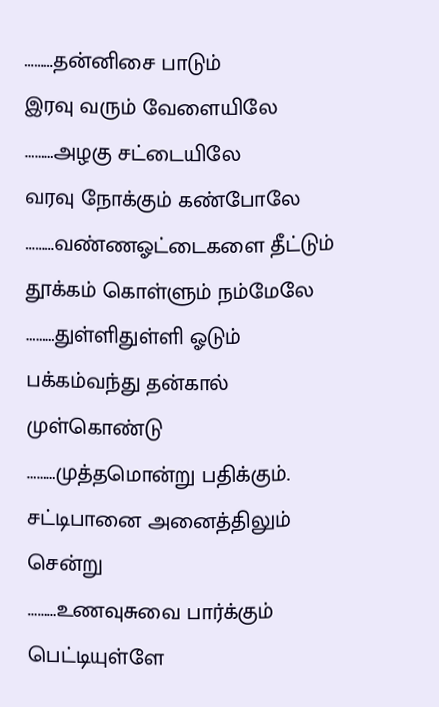………தன்னிசை பாடும்
இரவு வரும் வேளையிலே
………அழகு சட்டையிலே
வரவு நோக்கும் கண்போலே
………வண்ணஓட்டைகளை தீட்டும்
தூக்கம் கொள்ளும் நம்மேலே
………துள்ளிதுள்ளி ஓடும்
பக்கம்வந்து தன்கால் முள்கொண்டு
………முத்தமொன்று பதிக்கும்.
சட்டிபானை அனைத்திலும் சென்று
………உணவுசுவை பார்க்கும்
பெட்டியுள்ளே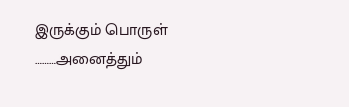இருக்கும் பொருள்
………அனைத்தும்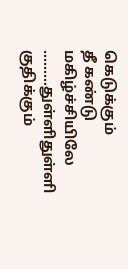கெடுக்கும்
தீ கண்டு மகிழ்ச்சியிலே
………துள்ளிதுள்ளி குதிக்கும்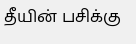தீயின் பசிக்கு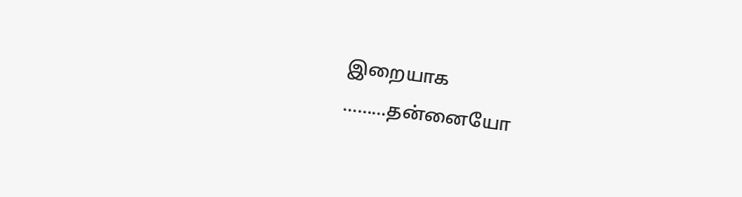இறையாக
………தன்னையோ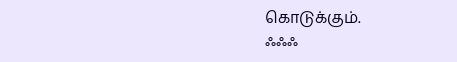கொடுக்கும்.
ஃஃஃ